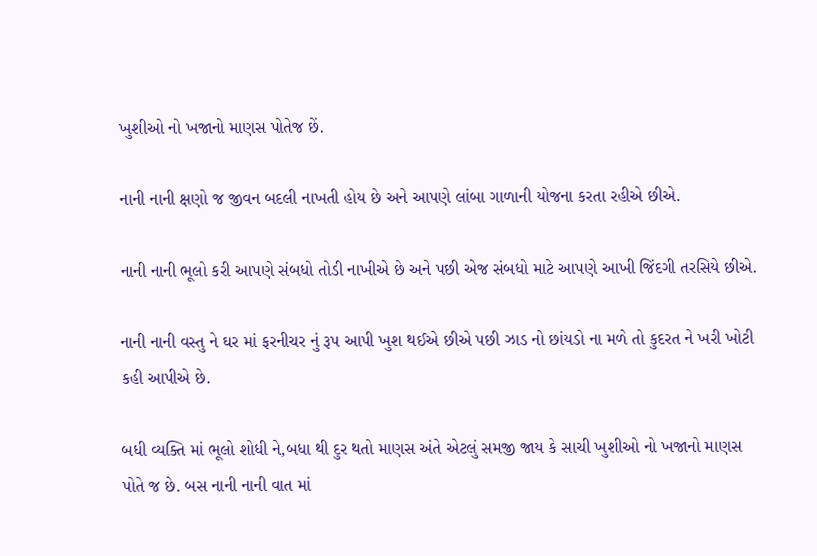ખુશીઓ નો ખજાનો માણસ પોતેજ છેં.

નાની નાની ક્ષણો જ જીવન બદલી નાખતી હોય છે અને આપણે લાંબા ગાળાની યોજના કરતા રહીએ છીએ.

નાની નાની ભૂલો કરી આપણે સંબધો તોડી નાખીએ છે અને પછી એજ સંબધો માટે આપણે આખી જિંદગી તરસિયે છીએ.

નાની નાની વસ્તુ ને ઘર માં ફરનીચર નું રૂપ આપી ખુશ થઈએ છીએ પછી ઝાડ નો છાંયડો ના મળે તો કુદરત ને ખરી ખોટી કહી આપીએ છે.

બધી વ્યક્તિ માં ભૂલો શોધી ને,બધા થી દુર થતો માણસ અંતે એટલું સમજી જાય કે સાચી ખુશીઓ નો ખજાનો માણસ પોતે જ છે. બસ નાની નાની વાત માં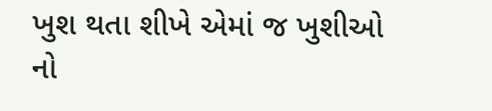ખુશ થતા શીખે એમાં જ ખુશીઓ નો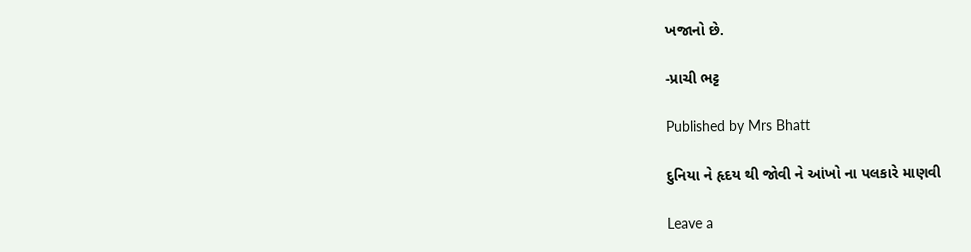ખજાનો છે.

-પ્રાચી ભટ્ટ

Published by Mrs Bhatt

દુનિયા ને હૃદય થી જોવી ને આંખો ના પલકારે માણવી

Leave a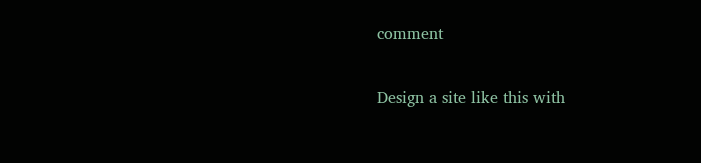comment

Design a site like this with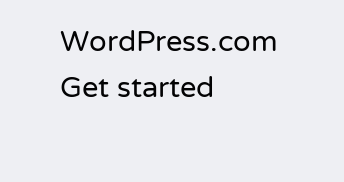WordPress.com
Get started